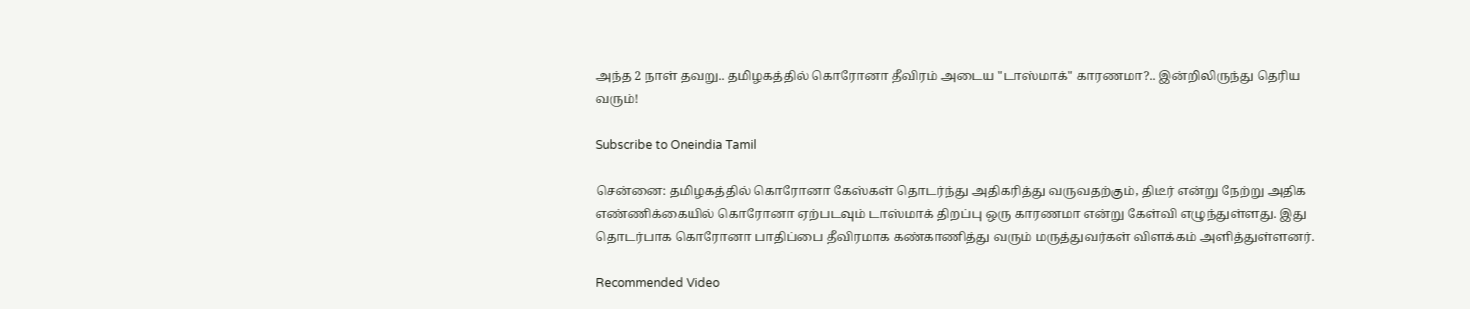அந்த 2 நாள் தவறு.. தமிழகத்தில் கொரோனா தீவிரம் அடைய "டாஸ்மாக்" காரணமா?.. இன்றிலிருந்து தெரிய வரும்!

Subscribe to Oneindia Tamil

சென்னை: தமிழகத்தில் கொரோனா கேஸ்கள் தொடர்ந்து அதிகரித்து வருவதற்கும், திடீர் என்று நேற்று அதிக எண்ணிக்கையில் கொரோனா ஏற்படவும் டாஸ்மாக் திறப்பு ஒரு காரணமா என்று கேள்வி எழுந்துள்ளது. இது தொடர்பாக கொரோனா பாதிப்பை தீவிரமாக கண்காணித்து வரும் மருத்துவர்கள் விளக்கம் அளித்துள்ளனர்.

Recommended Video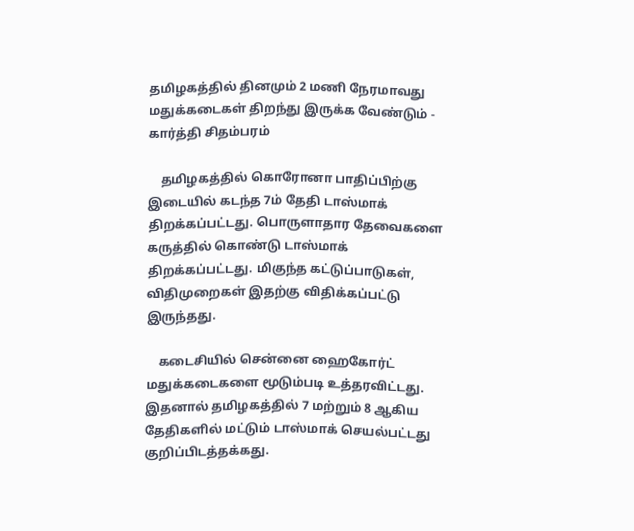தமிழகத்தில் தினமும் 2 மணி நேரமாவது மதுக்கடைகள் திறந்து இருக்க வேண்டும் - கார்த்தி சிதம்பரம்

    தமிழகத்தில் கொரோனா பாதிப்பிற்கு இடையில் கடந்த 7ம் தேதி டாஸ்மாக் திறக்கப்பட்டது. பொருளாதார தேவைகளை கருத்தில் கொண்டு டாஸ்மாக் திறக்கப்பட்டது. மிகுந்த கட்டுப்பாடுகள், விதிமுறைகள் இதற்கு விதிக்கப்பட்டு இருந்தது.

    கடைசியில் சென்னை ஹைகோர்ட் மதுக்கடைகளை மூடும்படி உத்தரவிட்டது. இதனால் தமிழகத்தில் 7 மற்றும் 8 ஆகிய தேதிகளில் மட்டும் டாஸ்மாக் செயல்பட்டது குறிப்பிடத்தக்கது.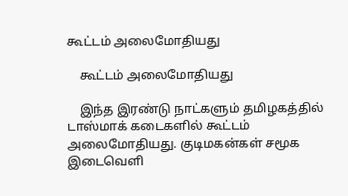கூட்டம் அலைமோதியது

    கூட்டம் அலைமோதியது

    இந்த இரண்டு நாட்களும் தமிழகத்தில் டாஸ்மாக் கடைகளில் கூட்டம் அலைமோதியது. குடிமகன்கள் சமூக இடைவெளி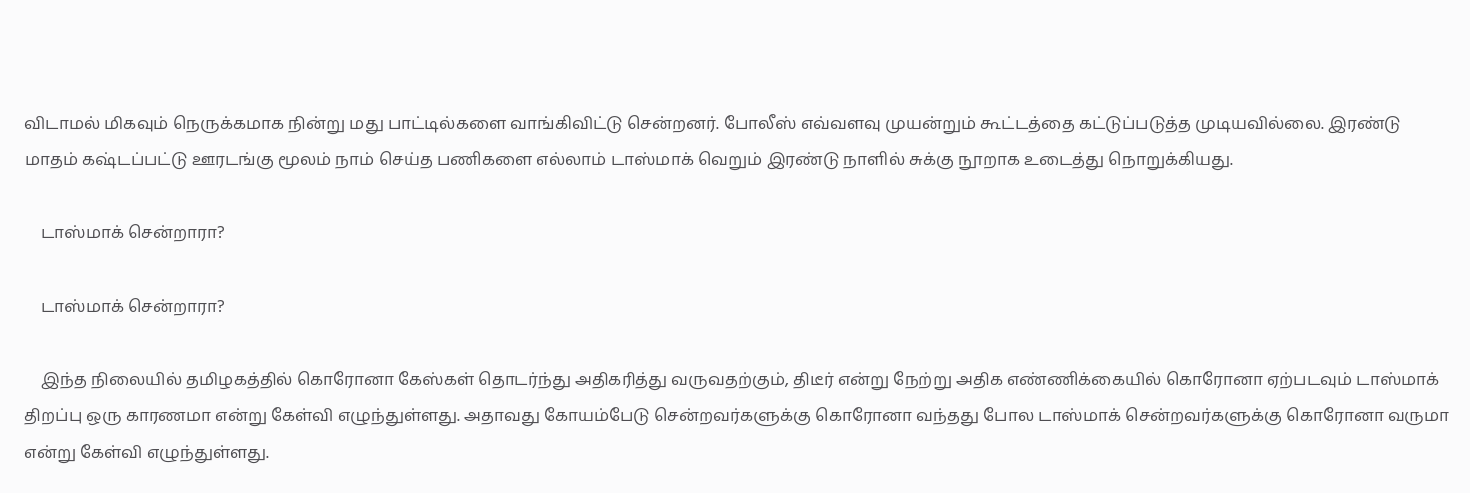விடாமல் மிகவும் நெருக்கமாக நின்று மது பாட்டில்களை வாங்கிவிட்டு சென்றனர். போலீஸ் எவ்வளவு முயன்றும் கூட்டத்தை கட்டுப்படுத்த முடியவில்லை. இரண்டு மாதம் கஷ்டப்பட்டு ஊரடங்கு மூலம் நாம் செய்த பணிகளை எல்லாம் டாஸ்மாக் வெறும் இரண்டு நாளில் சுக்கு நூறாக உடைத்து நொறுக்கியது.

    டாஸ்மாக் சென்றாரா?

    டாஸ்மாக் சென்றாரா?

    இந்த நிலையில் தமிழகத்தில் கொரோனா கேஸ்கள் தொடர்ந்து அதிகரித்து வருவதற்கும், திடீர் என்று நேற்று அதிக எண்ணிக்கையில் கொரோனா ஏற்படவும் டாஸ்மாக் திறப்பு ஒரு காரணமா என்று கேள்வி எழுந்துள்ளது. அதாவது கோயம்பேடு சென்றவர்களுக்கு கொரோனா வந்தது போல டாஸ்மாக் சென்றவர்களுக்கு கொரோனா வருமா என்று கேள்வி எழுந்துள்ளது.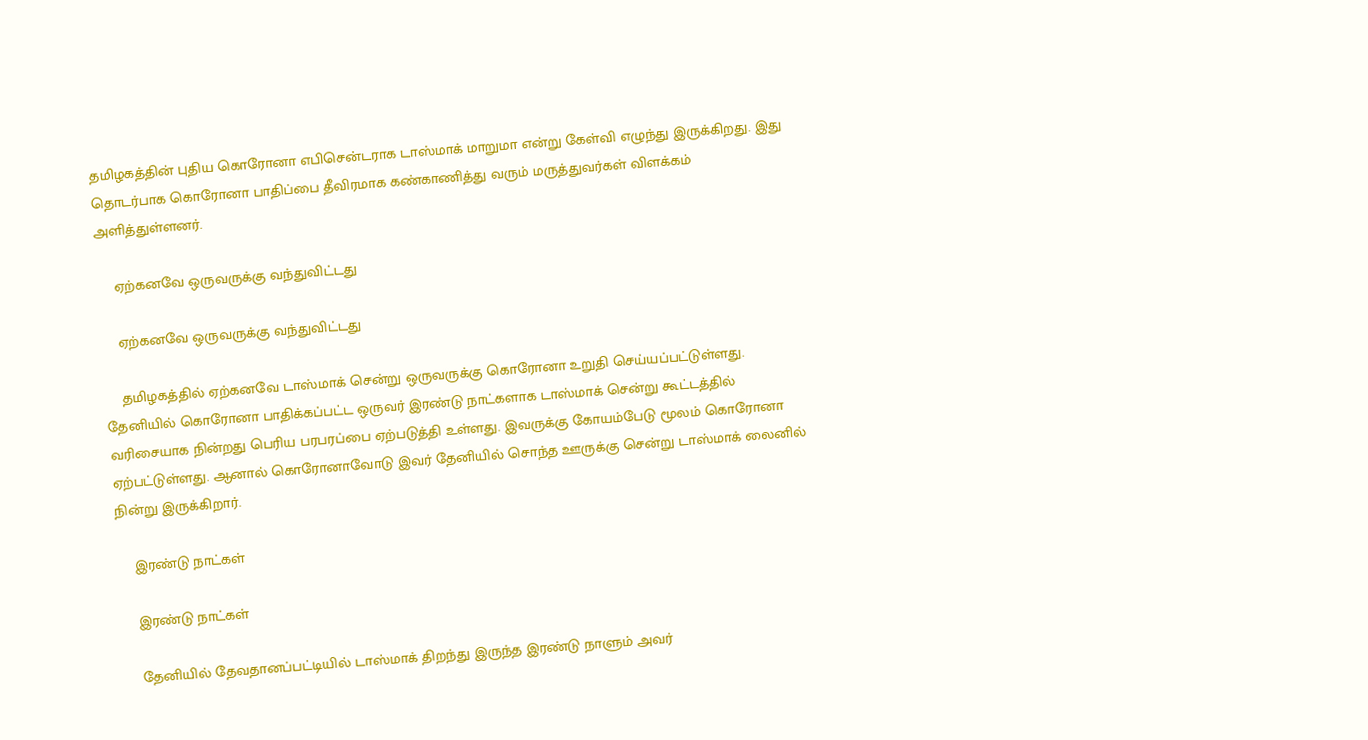தமிழகத்தின் புதிய கொரோனா எபிசென்டராக டாஸ்மாக் மாறுமா என்று கேள்வி எழுந்து இருக்கிறது. இது தொடர்பாக கொரோனா பாதிப்பை தீவிரமாக கண்காணித்து வரும் மருத்துவர்கள் விளக்கம் அளித்துள்ளனர்.

    ஏற்கனவே ஒருவருக்கு வந்துவிட்டது

    ஏற்கனவே ஒருவருக்கு வந்துவிட்டது

    தமிழகத்தில் ஏற்கனவே டாஸ்மாக் சென்று ஒருவருக்கு கொரோனா உறுதி செய்யப்பட்டுள்ளது. தேனியில் கொரோனா பாதிக்கப்பட்ட ஒருவர் இரண்டு நாட்களாக டாஸ்மாக் சென்று கூட்டத்தில் வரிசையாக நின்றது பெரிய பரபரப்பை ஏற்படுத்தி உள்ளது. இவருக்கு கோயம்பேடு மூலம் கொரோனா ஏற்பட்டுள்ளது. ஆனால் கொரோனாவோடு இவர் தேனியில் சொந்த ஊருக்கு சென்று டாஸ்மாக் லைனில் நின்று இருக்கிறார்.

    இரண்டு நாட்கள்

    இரண்டு நாட்கள்

    தேனியில் தேவதானப்பட்டியில் டாஸ்மாக் திறந்து இருந்த இரண்டு நாளும் அவர்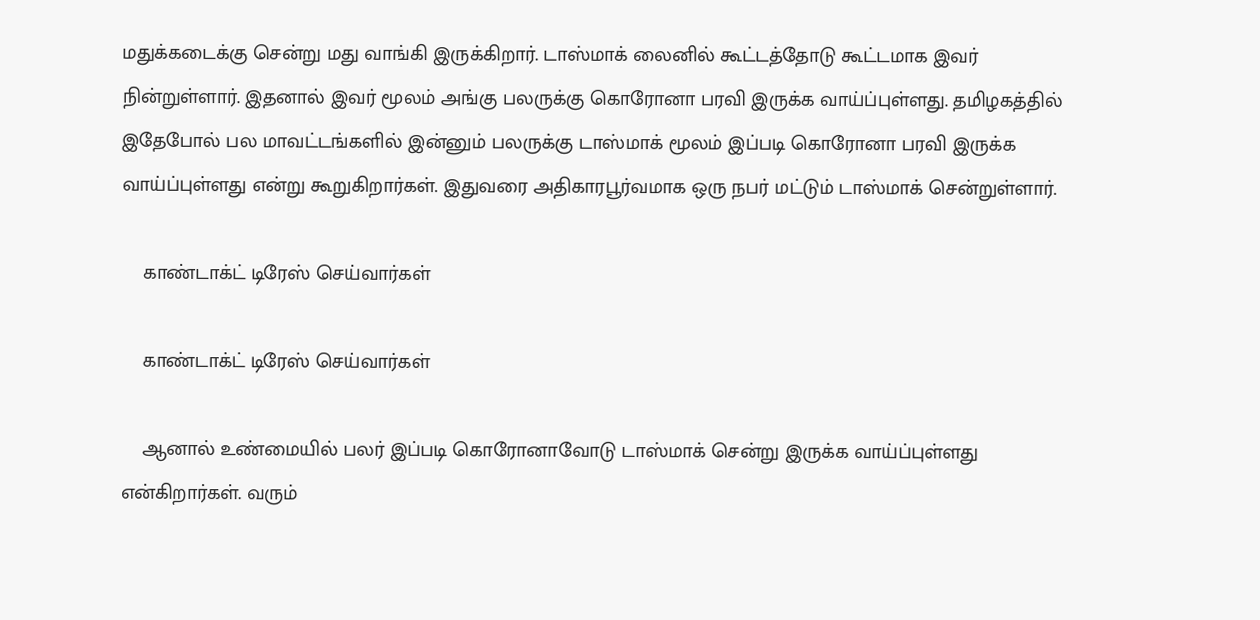மதுக்கடைக்கு சென்று மது வாங்கி இருக்கிறார். டாஸ்மாக் லைனில் கூட்டத்தோடு கூட்டமாக இவர் நின்றுள்ளார். இதனால் இவர் மூலம் அங்கு பலருக்கு கொரோனா பரவி இருக்க வாய்ப்புள்ளது. தமிழகத்தில் இதேபோல் பல மாவட்டங்களில் இன்னும் பலருக்கு டாஸ்மாக் மூலம் இப்படி கொரோனா பரவி இருக்க வாய்ப்புள்ளது என்று கூறுகிறார்கள். இதுவரை அதிகாரபூர்வமாக ஒரு நபர் மட்டும் டாஸ்மாக் சென்றுள்ளார்.

    காண்டாக்ட் டிரேஸ் செய்வார்கள்

    காண்டாக்ட் டிரேஸ் செய்வார்கள்

    ஆனால் உண்மையில் பலர் இப்படி கொரோனாவோடு டாஸ்மாக் சென்று இருக்க வாய்ப்புள்ளது என்கிறார்கள். வரும்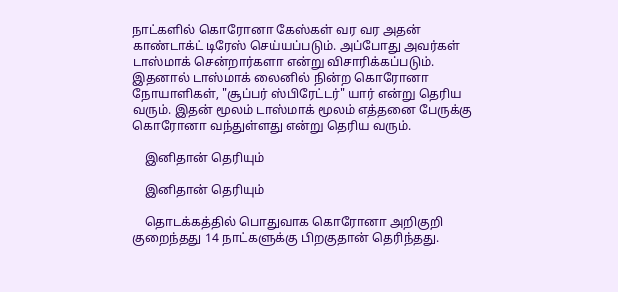நாட்களில் கொரோனா கேஸ்கள் வர வர அதன் காண்டாக்ட் டிரேஸ் செய்யப்படும். அப்போது அவர்கள் டாஸ்மாக் சென்றார்களா என்று விசாரிக்கப்படும். இதனால் டாஸ்மாக் லைனில் நின்ற கொரோனா நோயாளிகள், "சூப்பர் ஸ்பிரேட்டர்" யார் என்று தெரிய வரும். இதன் மூலம் டாஸ்மாக் மூலம் எத்தனை பேருக்கு கொரோனா வந்துள்ளது என்று தெரிய வரும்.

    இனிதான் தெரியும்

    இனிதான் தெரியும்

    தொடக்கத்தில் பொதுவாக கொரோனா அறிகுறி குறைந்தது 14 நாட்களுக்கு பிறகுதான் தெரிந்தது.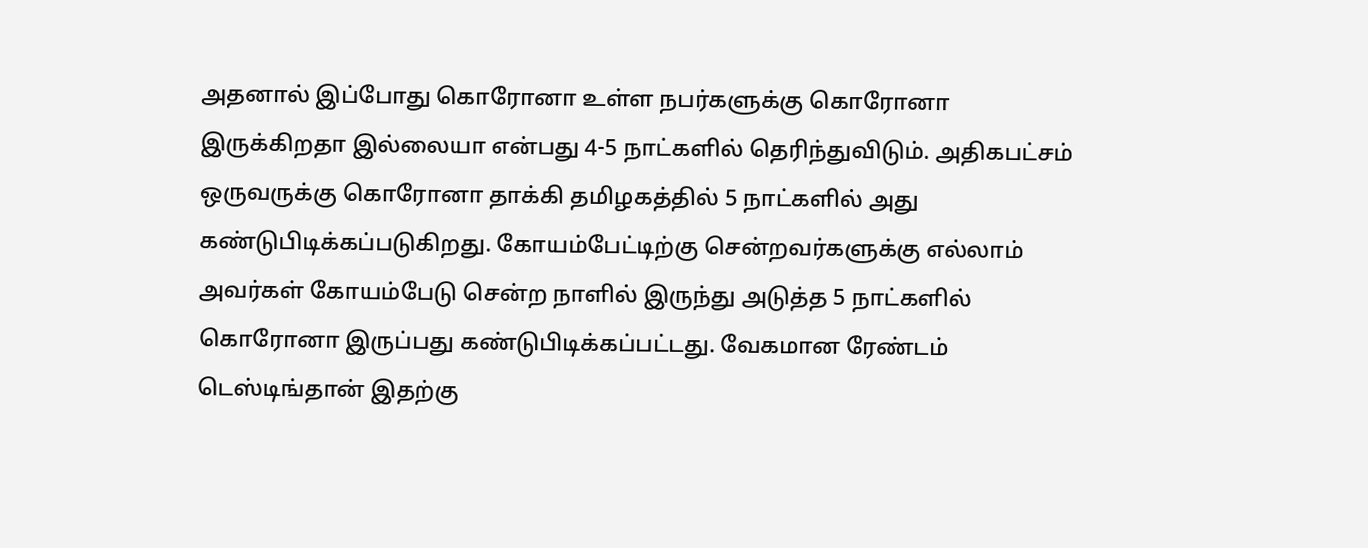அதனால் இப்போது கொரோனா உள்ள நபர்களுக்கு கொரோனா இருக்கிறதா இல்லையா என்பது 4-5 நாட்களில் தெரிந்துவிடும். அதிகபட்சம் ஒருவருக்கு கொரோனா தாக்கி தமிழகத்தில் 5 நாட்களில் அது கண்டுபிடிக்கப்படுகிறது. கோயம்பேட்டிற்கு சென்றவர்களுக்கு எல்லாம் அவர்கள் கோயம்பேடு சென்ற நாளில் இருந்து அடுத்த 5 நாட்களில் கொரோனா இருப்பது கண்டுபிடிக்கப்பட்டது. வேகமான ரேண்டம் டெஸ்டிங்தான் இதற்கு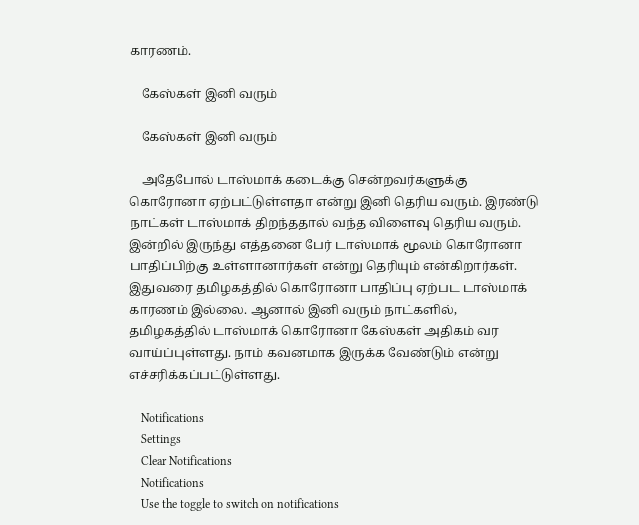காரணம்.

    கேஸ்கள் இனி வரும்

    கேஸ்கள் இனி வரும்

    அதேபோல் டாஸ்மாக் கடைக்கு சென்றவர்களுக்கு கொரோனா ஏற்பட்டுள்ளதா என்று இனி தெரிய வரும். இரண்டு நாட்கள் டாஸ்மாக் திறந்ததால் வந்த விளைவு தெரிய வரும். இன்றில் இருந்து எத்தனை பேர் டாஸ்மாக் மூலம் கொரோனா பாதிப்பிற்கு உள்ளானார்கள் என்று தெரியும் என்கிறார்கள். இதுவரை தமிழகத்தில் கொரோனா பாதிப்பு ஏற்பட டாஸ்மாக் காரணம் இல்லை. ஆனால் இனி வரும் நாட்களில், தமிழகத்தில் டாஸ்மாக் கொரோனா கேஸ்கள் அதிகம் வர வாய்ப்புள்ளது. நாம் கவனமாக இருக்க வேண்டும் என்று எச்சரிக்கப்பட்டுள்ளது.

    Notifications
    Settings
    Clear Notifications
    Notifications
    Use the toggle to switch on notifications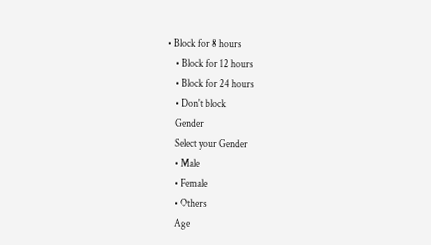• Block for 8 hours
    • Block for 12 hours
    • Block for 24 hours
    • Don't block
    Gender
    Select your Gender
    • Male
    • Female
    • Others
    Age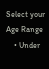Select your Age Range
    • Under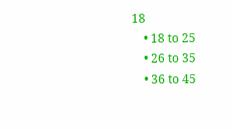18
    • 18 to 25
    • 26 to 35
    • 36 to 45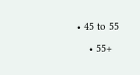• 45 to 55
    • 55+